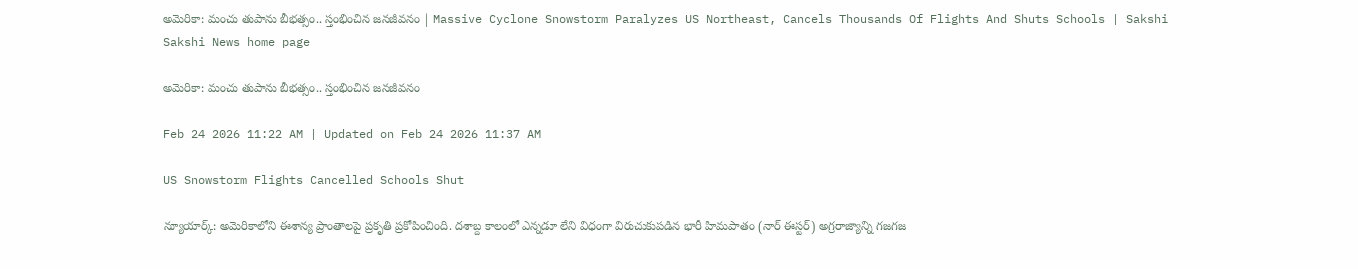అమెరికా: మంచు తుపాను బీభత్సం.. స్తంభించిన జనజీవనం | Massive Cyclone Snowstorm Paralyzes US Northeast, Cancels Thousands Of Flights And Shuts Schools | Sakshi
Sakshi News home page

అమెరికా: మంచు తుపాను బీభత్సం.. స్తంభించిన జనజీవనం

Feb 24 2026 11:22 AM | Updated on Feb 24 2026 11:37 AM

US Snowstorm Flights Cancelled Schools Shut

న్యూయార్క్: అమెరికాలోని ఈశాన్య ప్రాంతాలపై ప్రకృతి ప్రకోపించింది. దశాబ్ద కాలంలో ఎన్నడూ లేని విధంగా విరుచుకుపడిన భారీ హిమపాతం (నార్‌ ఈస్టర్‌) అగ్రరాజ్యాన్ని గజగజ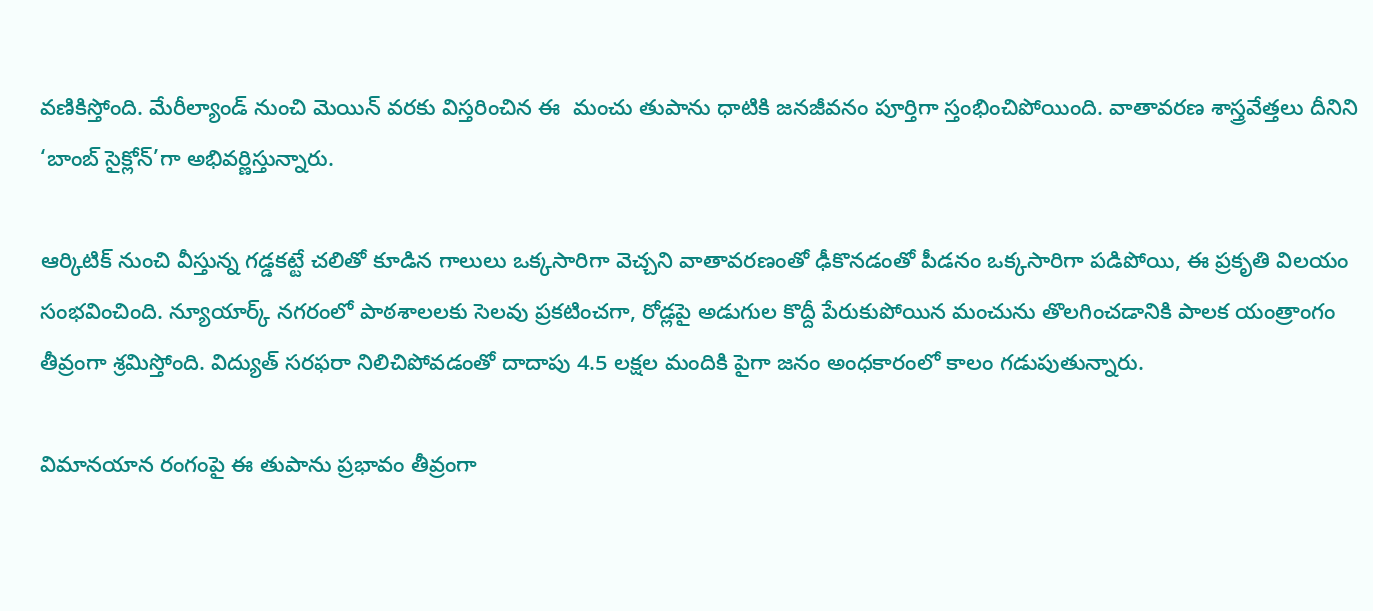వణికిస్తోంది. మేరీల్యాండ్ నుంచి మెయిన్ వరకు విస్తరించిన ఈ  మంచు తుపాను ధాటికి జనజీవనం పూర్తిగా స్తంభించిపోయింది. వాతావరణ శాస్త్రవేత్తలు దీనిని ‘బాంబ్ సైక్లోన్’గా అభివర్ణిస్తున్నారు.

ఆర్కిటిక్ నుంచి వీస్తున్న గడ్డకట్టే చలితో కూడిన గాలులు ఒక్కసారిగా వెచ్చని వాతావరణంతో ఢీకొనడంతో పీడనం ఒక్కసారిగా పడిపోయి, ఈ ప్రకృతి విలయం సంభవించింది. న్యూయార్క్ నగరంలో పాఠశాలలకు సెలవు ప్రకటించగా, రోడ్లపై అడుగుల కొద్దీ పేరుకుపోయిన మంచును తొలగించడానికి పాలక యంత్రాంగం తీవ్రంగా శ్రమిస్తోంది. విద్యుత్ సరఫరా నిలిచిపోవడంతో దాదాపు 4.5 లక్షల మందికి పైగా జనం అంధకారంలో కాలం గడుపుతున్నారు.

విమానయాన రంగంపై ఈ తుపాను ప్రభావం తీవ్రంగా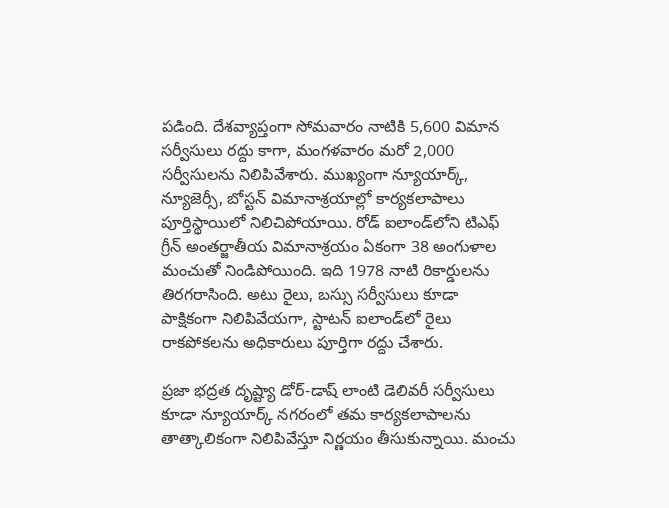పడింది. దేశవ్యాప్తంగా సోమవారం నాటికి 5,600 విమాన సర్వీసులు రద్దు కాగా, మంగళవారం మరో 2,000 సర్వీసులను నిలిపివేశారు. ముఖ్యంగా న్యూయార్క్, న్యూజెర్సీ, బోస్టన్ విమానాశ్రయాల్లో కార్యకలాపాలు పూర్తిస్థాయిలో నిలిచిపోయాయి. రోడ్ ఐలాండ్‌లోని టిఎఫ్ గ్రీన్ అంతర్జాతీయ విమానాశ్రయం ఏకంగా 38 అంగుళాల మంచుతో నిండిపోయింది. ఇది 1978 నాటి రికార్డులను తిరగరాసింది. అటు రైలు, బస్సు సర్వీసులు కూడా పాక్షికంగా నిలిపివేయగా, స్టాటన్ ఐలాండ్‌లో రైలు రాకపోకలను అధికారులు పూర్తిగా రద్దు చేశారు.

ప్రజా భద్రత దృష్ట్యా డోర్-డాష్ లాంటి డెలివరీ సర్వీసులు కూడా న్యూయార్క్ నగరంలో తమ కార్యకలాపాలను తాత్కాలికంగా నిలిపివేస్తూ నిర్ణయం తీసుకున్నాయి. మంచు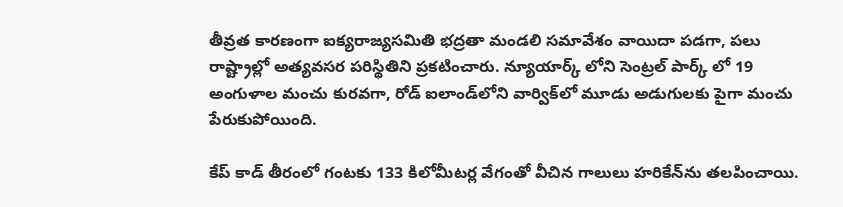తీవ్రత కారణంగా ఐక్యరాజ్యసమితి భద్రతా మండలి సమావేశం వాయిదా పడగా, పలు రాష్ట్రాల్లో అత్యవసర పరిస్థితిని ప్రకటించారు. న్యూయార్క్ లోని సెంట్రల్ పార్క్ లో 19 అంగుళాల మంచు కురవగా, రోడ్ ఐలాండ్‌లోని వార్విక్‌లో మూడు అడుగులకు పైగా మంచు పేరుకుపోయింది.

కేప్ కాడ్ తీరంలో గంటకు 133 కిలోమీటర్ల వేగంతో వీచిన గాలులు హరికేన్‌ను తలపించాయి.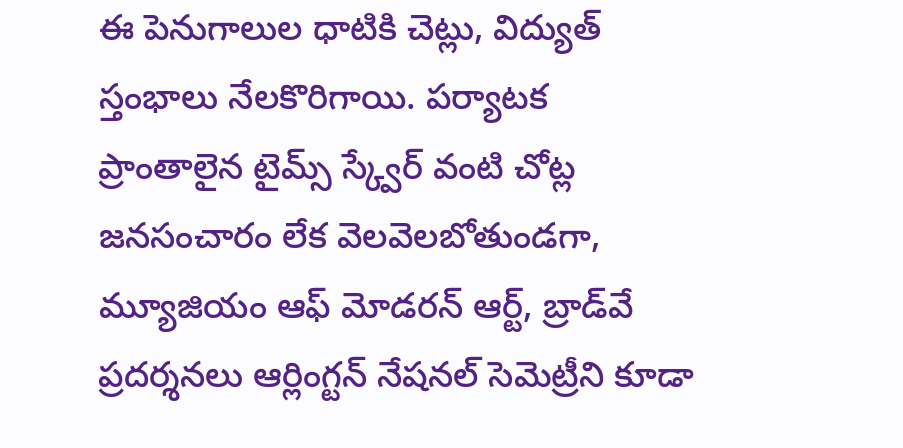ఈ పెనుగాలుల ధాటికి చెట్లు, విద్యుత్ స్తంభాలు నేలకొరిగాయి. పర్యాటక ప్రాంతాలైన టైమ్స్ స్క్వేర్ వంటి చోట్ల జనసంచారం లేక వెలవెలబోతుండగా, మ్యూజియం ఆఫ్ మోడరన్ ఆర్ట్, బ్రాడ్‌వే ప్రదర్శనలు ఆర్లింగ్టన్ నేషనల్ సెమెట్రీని కూడా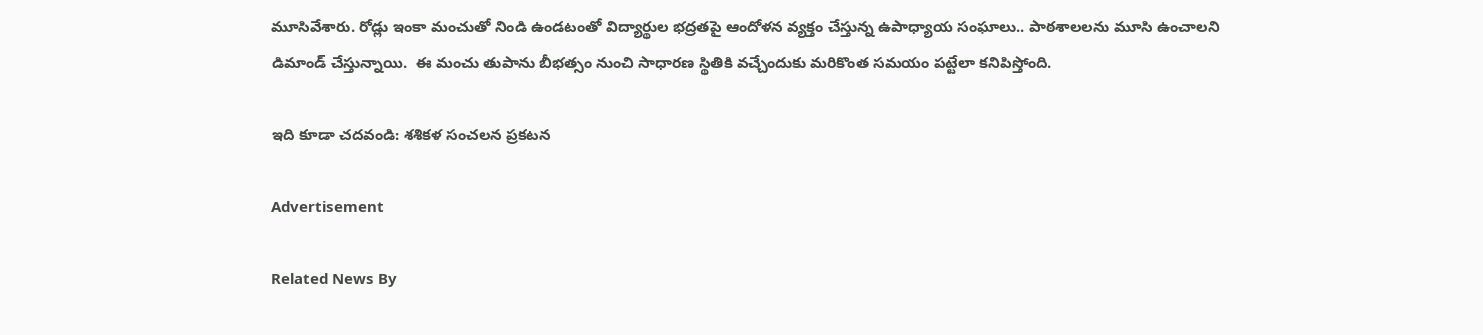మూసివేశారు. రోడ్లు ఇంకా మంచుతో నిండి ఉండటంతో విద్యార్థుల భద్రతపై ఆందోళన వ్యక్తం చేస్తున్న ఉపాధ్యాయ సంఘాలు.. పాఠశాలలను మూసి ఉంచాలని డిమాండ్ చేస్తున్నాయి.  ఈ మంచు తుపాను బీభత్సం నుంచి సాధారణ స్థితికి వచ్చేందుకు మరికొంత సమయం పట్టేలా కనిపిస్తోంది.

ఇది కూడా చదవండి: శశికళ సంచలన ప్రకటన

Advertisement

Related News By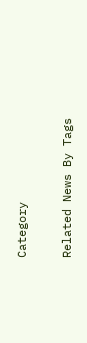Category

Related News By Tags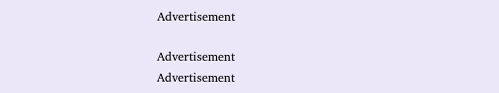Advertisement

Advertisement
Advertisement